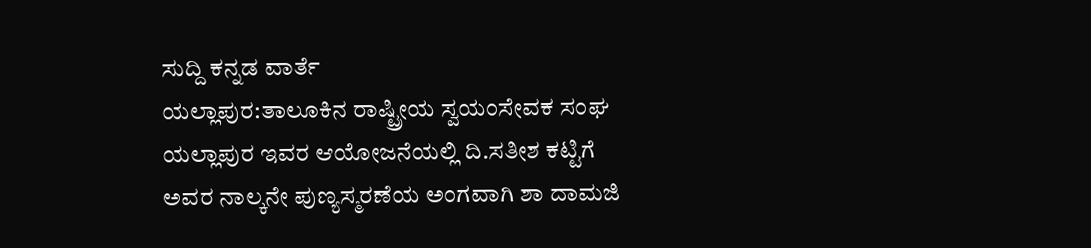ಸುದ್ದಿ ಕನ್ನಡ ವಾರ್ತೆ
ಯಲ್ಲಾಪುರ:ತಾಲೂಕಿನ ರಾಷ್ಟ್ರೀಯ ಸ್ವಯಂಸೇವಕ ಸಂಘ ಯಲ್ಲಾಪುರ ಇವರ ಆಯೋಜನೆಯಲ್ಲಿ ದಿ.ಸತೀಶ ಕಟ್ಟಿಗೆ ಅವರ ನಾಲ್ಕನೇ ಪುಣ್ಯಸ್ಮರಣೆಯ ಅಂಗವಾಗಿ ಶಾ ದಾಮಜಿ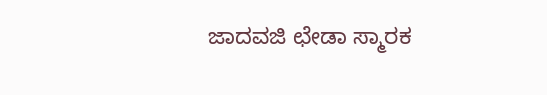ಜಾದವಜಿ ಛೇಡಾ ಸ್ಮಾರಕ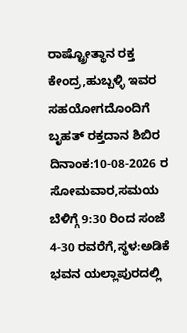ರಾಷ್ಟ್ರೋತ್ಥಾನ ರಕ್ತ ಕೇಂದ್ರ,ಹುಬ್ಬಳ್ಳಿ ಇವರ ಸಹಯೋಗದೊಂದಿಗೆ ಬೃಹತ್ ರಕ್ತದಾನ ಶಿಬಿರ ದಿನಾಂಕ:10-08-2026 ರ ಸೋಮವಾರ,ಸಮಯ ಬೆಳಿಗ್ಗೆ 9:30 ರಿಂದ ಸಂಜೆ 4-30 ರವರೆಗೆ,ಸ್ಥಳ:ಅಡಿಕೆ ಭವನ ಯಲ್ಲಾಪುರದಲ್ಲಿ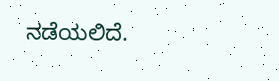ನಡೆಯಲಿದೆ.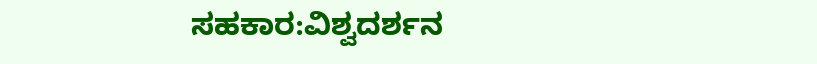ಸಹಕಾರ:ವಿಶ್ವದರ್ಶನ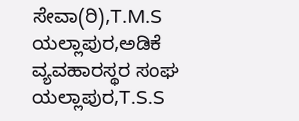ಸೇವಾ(ರಿ),T.M.S ಯಲ್ಲಾಪುರ,ಅಡಿಕೆ ವ್ಯವಹಾರಸ್ಥರ ಸಂಘ ಯಲ್ಲಾಪುರ,T.S.S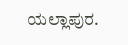ಯಲ್ಲಾಪುರ.